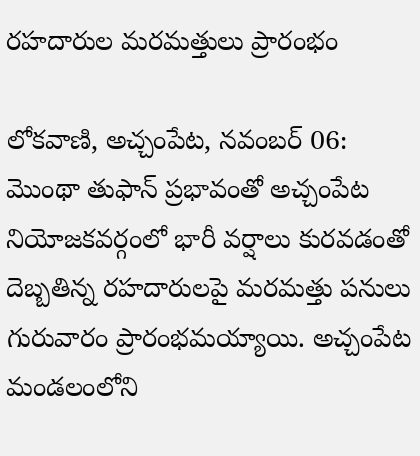రహదారుల మరమత్తులు ప్రారంభం

లోకవాణి, అచ్చంపేట, నవంబర్ 06: మొంథా తుఫాన్ ప్రభావంతో అచ్చంపేట నియోజకవర్గంలో భారీ వర్షాలు కురవడంతో దెబ్బతిన్న రహదారులపై మరమత్తు పనులు గురువారం ప్రారంభమయ్యాయి. అచ్చంపేట మండలంలోని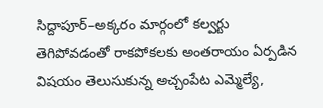సిద్దాపూర్–అక్కరం మార్గంలో కల్వర్టు తెగిపోవడంతో రాకపోకలకు అంతరాయం ఏర్పడిన విషయం తెలుసుకున్న అచ్చంపేట ఎమ్మెల్యే,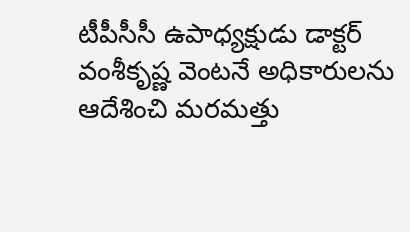టీపీసీసీ ఉపాధ్యక్షుడు డాక్టర్ వంశీకృష్ణ వెంటనే అధికారులను ఆదేశించి మరమత్తు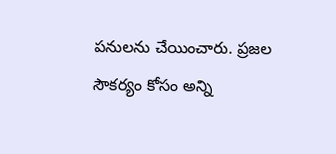పనులను చేయించారు. ప్రజల సౌకర్యం కోసం అన్ని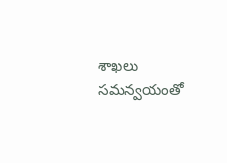శాఖలు సమన్వయంతో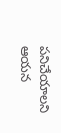పనిచేయాలని ఆయన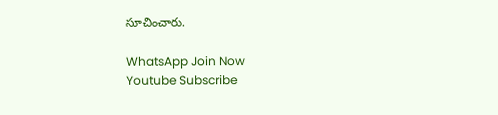సూచించారు.

WhatsApp Join Now
Youtube Subscribe